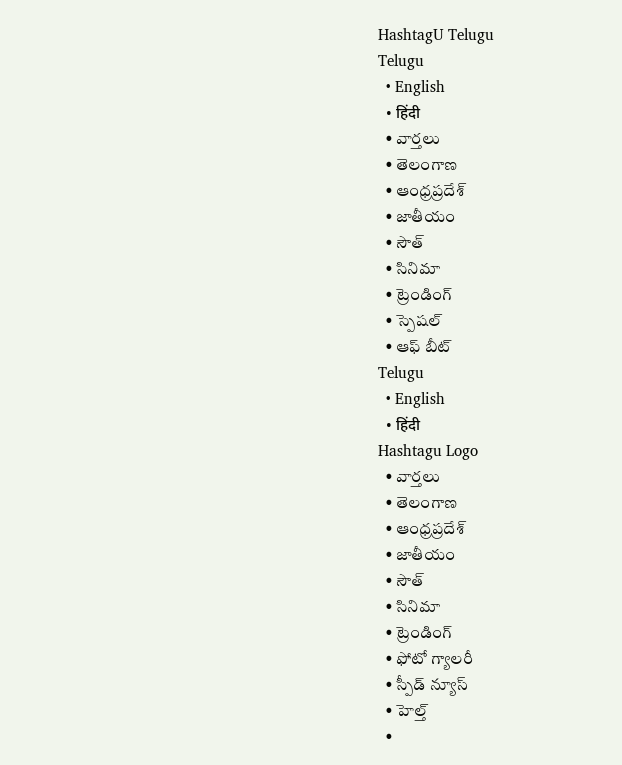HashtagU Telugu
Telugu
  • English
  • हिंदी
  • వార్తలు
  • తెలంగాణ
  • ఆంధ్రప్రదేశ్
  • జాతీయం
  • సౌత్
  • సినిమా
  • ట్రెండింగ్
  • స్పెషల్
  • ఆఫ్ బీట్
Telugu
  • English
  • हिंदी
Hashtagu Logo
  • వార్తలు
  • తెలంగాణ
  • ఆంధ్రప్రదేశ్
  • జాతీయం
  • సౌత్
  • సినిమా
  • ట్రెండింగ్
  • ఫోటో గ్యాలరీ
  • స్పీడ్ న్యూస్
  • హెల్త్
  •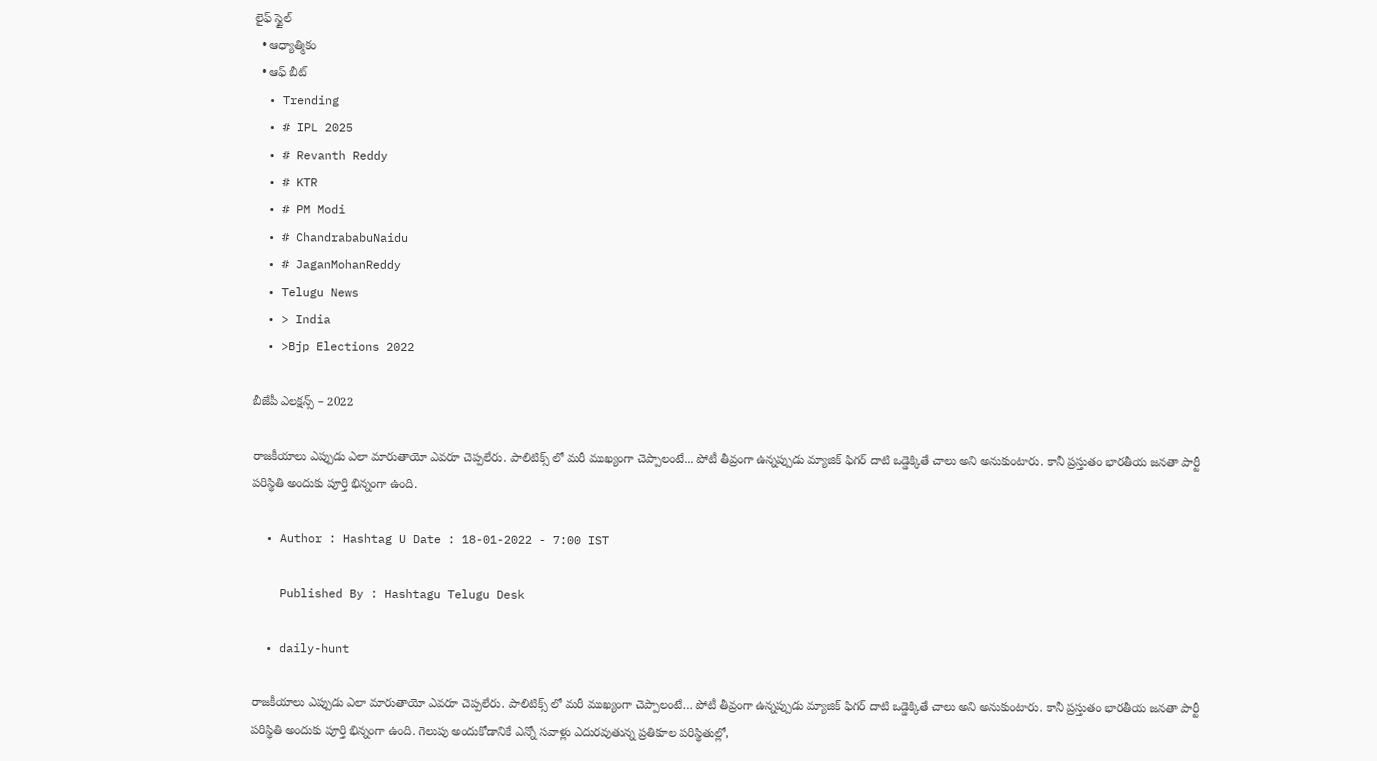లైఫ్ స్టైల్
  • ఆధ్యాత్మికం
  • ఆఫ్ బీట్
  • Trending
  • # IPL 2025
  • # Revanth Reddy
  • # KTR
  • # PM Modi
  • # ChandrababuNaidu
  • # JaganMohanReddy
  • Telugu News
  • > India
  • >Bjp Elections 2022

బీజేపీ ఎలక్షన్స్ – 2022

రాజకీయాలు ఎప్పుడు ఎలా మారుతాయో ఎవరూ చెప్పలేరు. పాలిటిక్స్ లో మరీ ముఖ్యంగా చెప్పాలంటే... పోటీ తీవ్రంగా ఉన్నప్పుడు మ్యాజిక్ ఫిగర్ దాటి ఒడ్డెక్కితే చాలు అని అనుకుంటారు. కానీ ప్రస్తుతం భారతీయ జనతా పార్టీ పరిస్థితి అందుకు పూర్తి భిన్నంగా ఉంది.

  • Author : Hashtag U Date : 18-01-2022 - 7:00 IST

    Published By : Hashtagu Telugu Desk

  • daily-hunt

రాజకీయాలు ఎప్పుడు ఎలా మారుతాయో ఎవరూ చెప్పలేరు. పాలిటిక్స్ లో మరీ ముఖ్యంగా చెప్పాలంటే… పోటీ తీవ్రంగా ఉన్నప్పుడు మ్యాజిక్ ఫిగర్ దాటి ఒడ్డెక్కితే చాలు అని అనుకుంటారు. కానీ ప్రస్తుతం భారతీయ జనతా పార్టీ పరిస్థితి అందుకు పూర్తి భిన్నంగా ఉంది. గెలుపు అందుకోడానికే ఎన్నో సవాళ్లు ఎదురవుతున్న ప్రతికూల పరిస్థితుల్లో,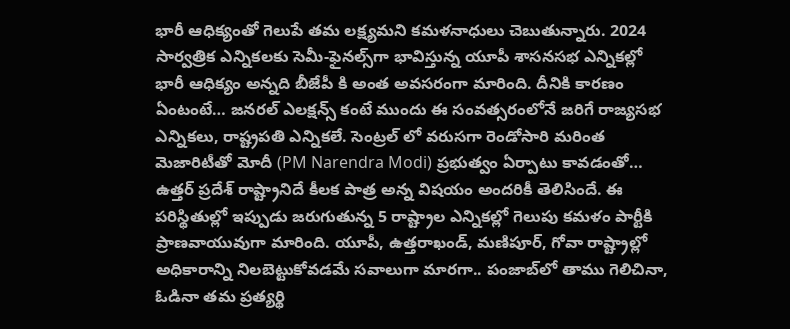భారీ ఆధిక్యంతో గెలుపే తమ లక్ష్యమని కమళనాధులు చెబుతున్నారు. 2024 సార్వత్రిక ఎన్నికలకు సెమీ-ఫైనల్స్‌గా భావిస్తున్న యూపీ శాసనసభ ఎన్నికల్లో భారీ ఆధిక్యం అన్నది బీజేపీ కి అంత అవసరంగా మారింది. దీనికి కారణం ఏంటంటే… జనరల్ ఎలక్షన్స్ కంటే ముందు ఈ సంవత్సరంలోనే జరిగే రాజ్యసభ ఎన్నికలు, రాష్ట్రపతి ఎన్నికలే. సెంట్రల్ లో వరుసగా రెండోసారి మరింత మెజారిటీతో మోదీ (PM Narendra Modi) ప్రభుత్వం ఏర్పాటు కావడంతో… ఉత్తర్ ప్రదేశ్ రాష్ట్రానిదే కీలక పాత్ర అన్న విషయం అందరికీ తెలిసిందే. ఈ పరిస్థితుల్లో ఇప్పుడు జరుగుతున్న 5 రాష్ట్రాల ఎన్నికల్లో గెలుపు కమళం పార్టీకి ప్రాణవాయువుగా మారింది. యూపీ, ఉత్తరాఖండ్, మణిపూర్, గోవా రాష్ట్రాల్లో అధికారాన్ని నిలబెట్టుకోవడమే సవాలుగా మారగా.. పంజాబ్‌లో తాము గెలిచినా, ఓడినా తమ ప్రత్యర్థి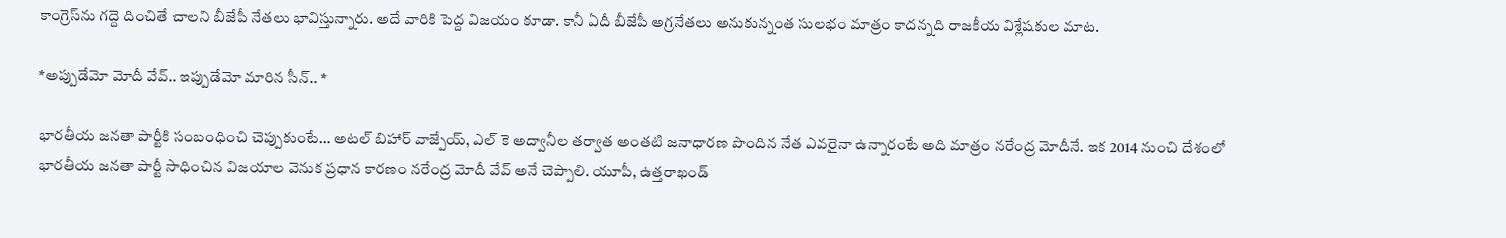కాంగ్రెస్‌ను గద్దె దించితే చాలని బీజేపీ నేతలు భావిస్తున్నారు. అదే వారికి పెద్ద విజయం కూడా. కానీ ఏదీ బీజేపీ అగ్రనేతలు అనుకున్నంత సులభం మాత్రం కాదన్నది రాజకీయ విశ్లేషకుల మాట.

*అప్పుడేమో మోదీ వేవ్.. ఇప్పుడేమో మారిన సీన్.. *

భారతీయ జనతా పార్టీకి సంబంధించి చెప్పుకుంటే… అటల్ బిహార్ వాజ్పేయ్, ఎల్ కె అద్వానీల తర్వాత అంతటి జనాధారణ పొందిన నేత ఎవరైనా ఉన్నారంటే అది మాత్రం నరేంద్ర మోదీనే. ఇక 2014 నుంచి దేశంలో భారతీయ జనతా పార్టీ సాధించిన విజయాల వెనుక ప్రధాన కారణం నరేంద్ర మోదీ వేవ్ అనే చెప్పాలి. యూపీ, ఉత్తరాఖండ్‌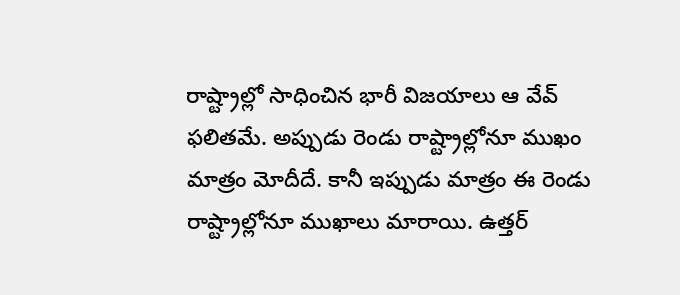రాష్ట్రాల్లో సాధించిన భారీ విజయాలు ఆ వేవ్ ఫలితమే. అప్పుడు రెండు రాష్ట్రాల్లోనూ ముఖం మాత్రం మోదీదే. కానీ ఇప్పుడు మాత్రం ఈ రెండు రాష్ట్రాల్లోనూ ముఖాలు మారాయి. ఉత్తర్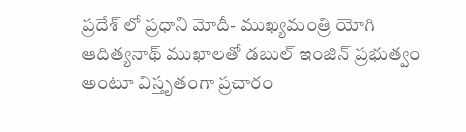ప్రదేశ్ లో ప్రధాని మోదీ- ముఖ్యమంత్రి యోగి ఆదిత్యనాథ్ ముఖాలతో డబుల్ ఇంజిన్ ప్రభుత్వం అంటూ విస్తృతంగా ప్రచారం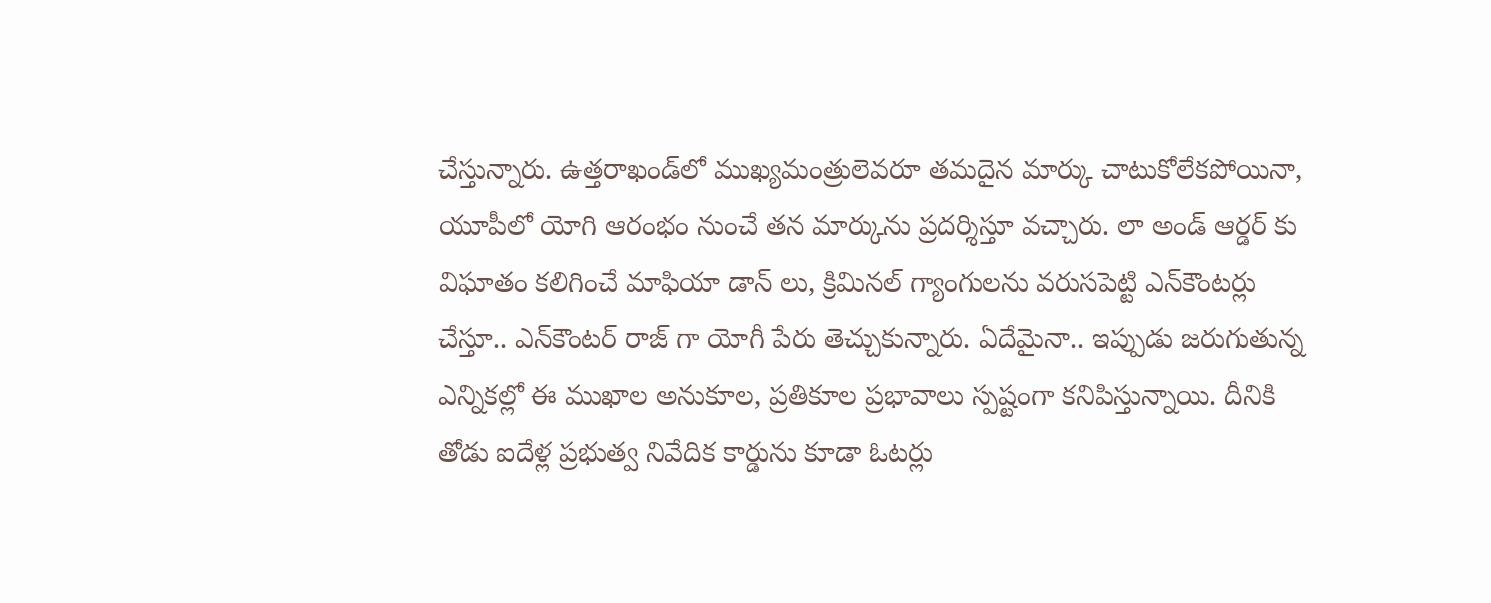చేస్తున్నారు. ఉత్తరాఖండ్‌లో ముఖ్యమంత్రులెవరూ తమదైన మార్కు చాటుకోలేకపోయినా, యూపీలో యోగి ఆరంభం నుంచే తన మార్కును ప్రదర్శిస్తూ వచ్చారు. లా అండ్ ఆర్డర్ కు విఘాతం కలిగించే మాఫియా డాన్ లు, క్రిమినల్ గ్యాంగులను వరుసపెట్టి ఎన్‌కౌంటర్లు చేస్తూ.. ఎన్‌కౌంటర్ రాజ్ గా యోగీ పేరు తెచ్చుకున్నారు. ఏదేమైనా.. ఇప్పుడు జరుగుతున్న ఎన్నికల్లో ఈ ముఖాల అనుకూల, ప్రతికూల ప్రభావాలు స్పష్టంగా కనిపిస్తున్నాయి. దీనికి తోడు ఐదేళ్ల ప్రభుత్వ నివేదిక కార్డును కూడా ఓటర్లు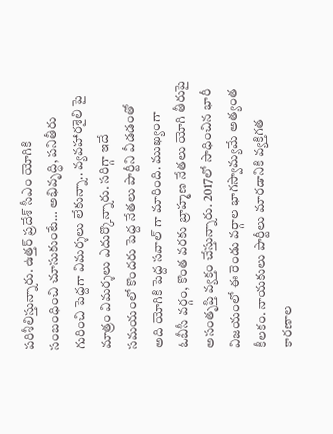పరిశీలిస్తున్నారు. ఉత్తర్ ప్రదేశ్ సీఎం యోగికి సంబంధించి చూసుకుంటే… అభివృద్ధి, పనితీరు గురించి పెద్దగా విమర్శలు లేకున్నా.. వ్యవహారశైలి పై మాత్రం విమర్శలు ఎదుర్కొన్నారు. సరిగ్గా ఇదే సమయంలో కొందరు పెద్ద నేతలు పార్టీని వీడడంతో అది యోగికి పెద్ద సవాల్ గా మారింది. ముఖ్యంగా ఓబీసీ వర్గం, కొంత వరకు బ్రాహ్మణ నేతలు యోగి తీరుపై అసంతృప్తి వ్యక్తం చేస్తున్నారు. 2017లో సాధించిన భారీ విజయంలో ఈ రెండు వర్గాల భాగస్వామ్యమే అత్యంత కీలకం. నాయకులు పార్టీలు మారడానికి వ్యక్తిగత కారణాల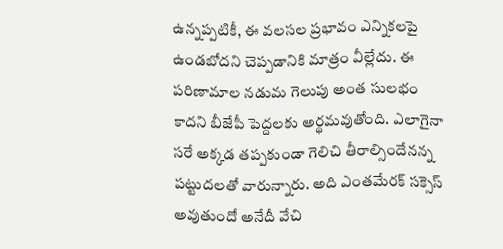ఉన్నప్పటికీ, ఈ వలసల ప్రభావం ఎన్నికలపై ఉండబోదని చెప్పడానికి మాత్రం వీల్లేదు. ఈ పరిణామాల నడుమ గెలుపు అంత సులభం కాదని బీజేపీ పెద్దలకు అర్థమవుతోంది. ఎలాగైనా సరే అక్కడ తప్పకుండా గెలిచి తీరాల్సిందేనన్న పట్టుదలతో వారున్నారు. అది ఎంతమేరక్ సక్సెస్ అవుతుందో అనేదీ వేచి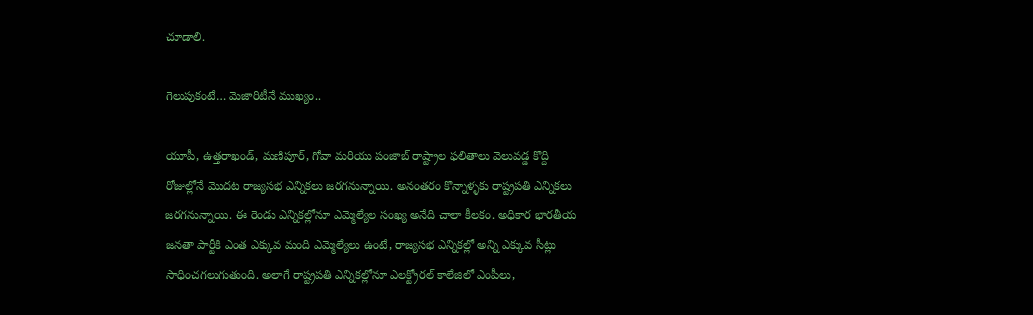చూడాలి.

గెలుపుకంటే… మెజారిటీనే ముఖ్యం..

యూపీ, ఉత్తరాఖండ్, మణిపూర్, గోవా మరియు పంజాబ్ రాష్ట్రాల ఫలితాలు వెలువడ్డ కొద్ది రోజుల్లోనే మొదట రాజ్యసభ ఎన్నికలు జరగనున్నాయి. అనంతరం కొన్నాళ్ళకు రాష్ట్రపతి ఎన్నికలు జరగనున్నాయి. ఈ రెండు ఎన్నికల్లోనూ ఎమ్మెల్యేల సంఖ్య అనేది చాలా కీలకం. అధికార భారతీయ జనతా పార్టీకి ఎంత ఎక్కువ మంది ఎమ్మెల్యేలు ఉంటే, రాజ్యసభ ఎన్నికల్లో అన్ని ఎక్కువ సీట్లు సాధించగలుగుతుంది. అలాగే రాష్ట్రపతి ఎన్నికల్లోనూ ఎలక్ట్రోరల్ కాలేజిలో ఎంపీలు,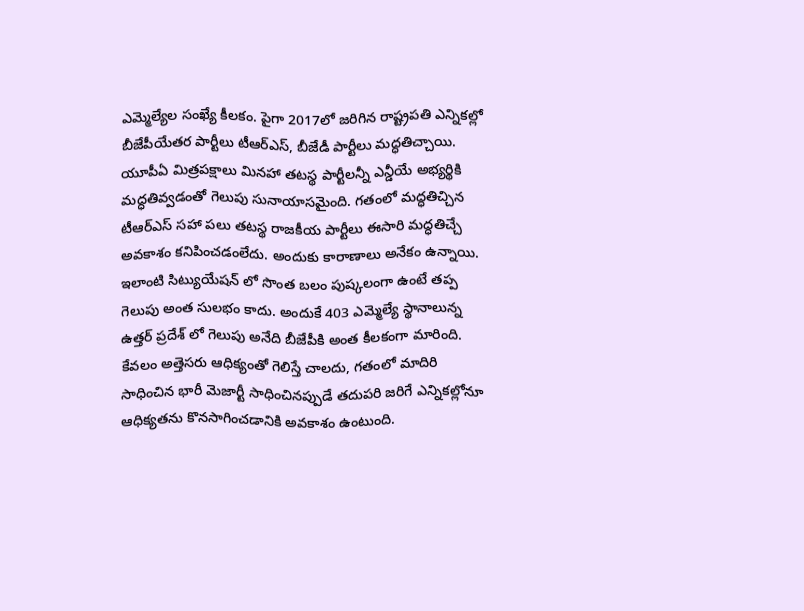ఎమ్మెల్యేల సంఖ్యే కీలకం. పైగా 2017లో జరిగిన రాష్ట్రపతి ఎన్నికల్లో బీజేపీయేతర పార్టీలు టీఆర్ఎస్, బీజేడీ పార్టీలు మద్ధతిచ్చాయి. యూపీఏ మిత్రపక్షాలు మినహా తటస్థ పార్టీలన్నీ ఎన్డీయే అభ్యర్థికి మద్ధతివ్వడంతో గెలుపు సునాయాసమైంది. గతంలో మద్ధతిచ్చిన టీఆర్ఎస్ సహా పలు తటస్థ రాజకీయ పార్టీలు ఈసారి మద్ధతిచ్చే అవకాశం కనిపించడంలేదు. అందుకు కారాణాలు అనేకం ఉన్నాయి. ఇలాంటి సిట్యుయేషన్ లో సొంత బలం పుష్కలంగా ఉంటే తప్ప గెలుపు అంత సులభం కాదు. అందుకే 403 ఎమ్మెల్యే స్థానాలున్న ఉత్తర్ ప్రదేశ్ లో గెలుపు అనేది బీజేపీకి అంత కీలకంగా మారింది. కేవలం అత్తెసరు ఆధిక్యంతో గెలిస్తే చాలదు, గతంలో మాదిరి సాధించిన భారీ మెజార్టీ సాధించినప్పుడే తదుపరి జరిగే ఎన్నికల్లోనూ ఆధిక్యతను కొనసాగించడానికి అవకాశం ఉంటుంది.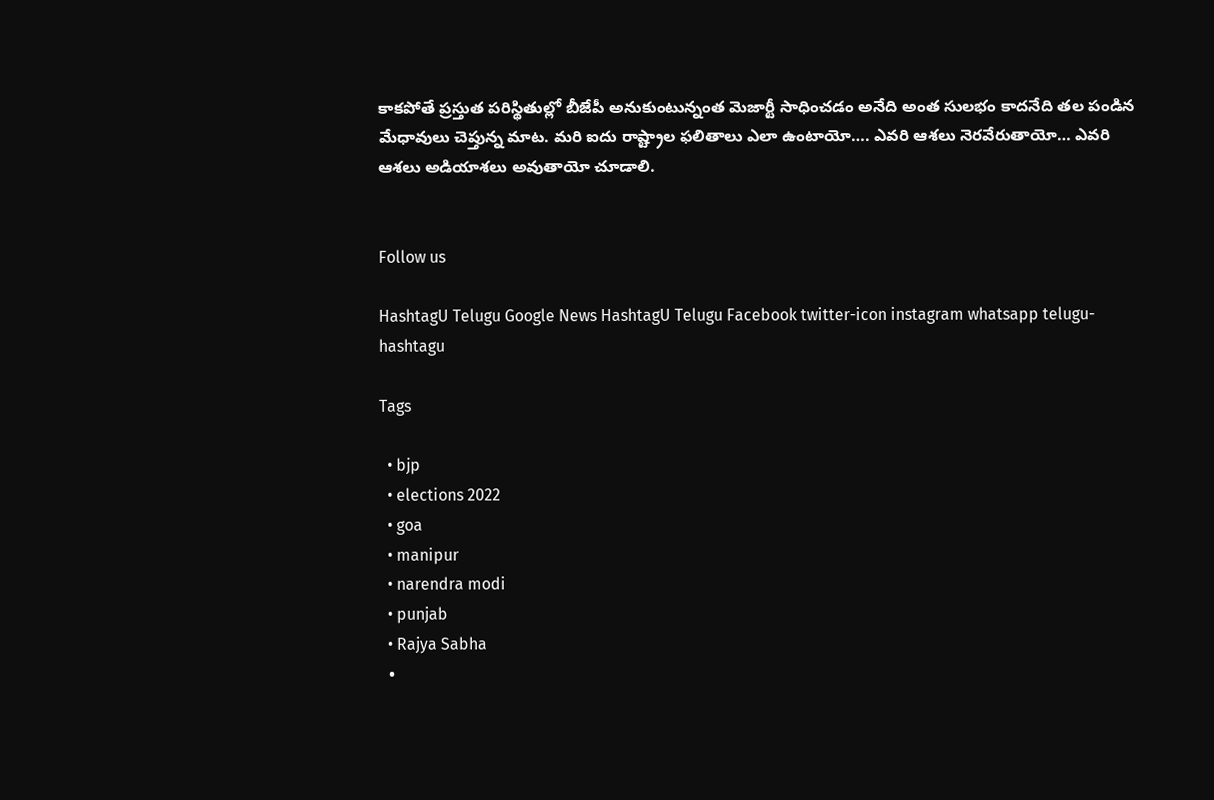కాకపోతే ప్రస్తుత పరిస్థితుల్లో బీజేపీ అనుకుంటున్నంత మెజార్టీ సాధించడం అనేది అంత సులభం కాదనేది తల పండిన మేధావులు చెప్తున్న మాట. మరి ఐదు రాష్ట్రాల ఫలితాలు ఎలా ఉంటాయో…. ఎవరి ఆశలు నెరవేరుతాయో… ఎవరి ఆశలు అడియాశలు అవుతాయో చూడాలి.


Follow us

HashtagU Telugu Google News HashtagU Telugu Facebook twitter-icon instagram whatsapp telugu-hashtagu

Tags

  • bjp
  • elections 2022
  • goa
  • manipur
  • narendra modi
  • punjab
  • Rajya Sabha
  •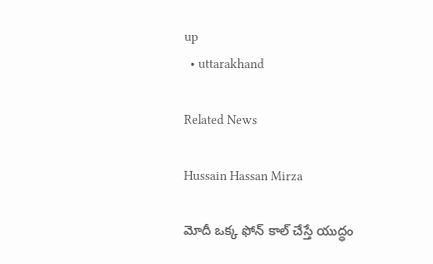up
  • uttarakhand

Related News

Hussain Hassan Mirza

మోదీ ఒక్క ఫోన్ కాల్ చేస్తే యుద్ధం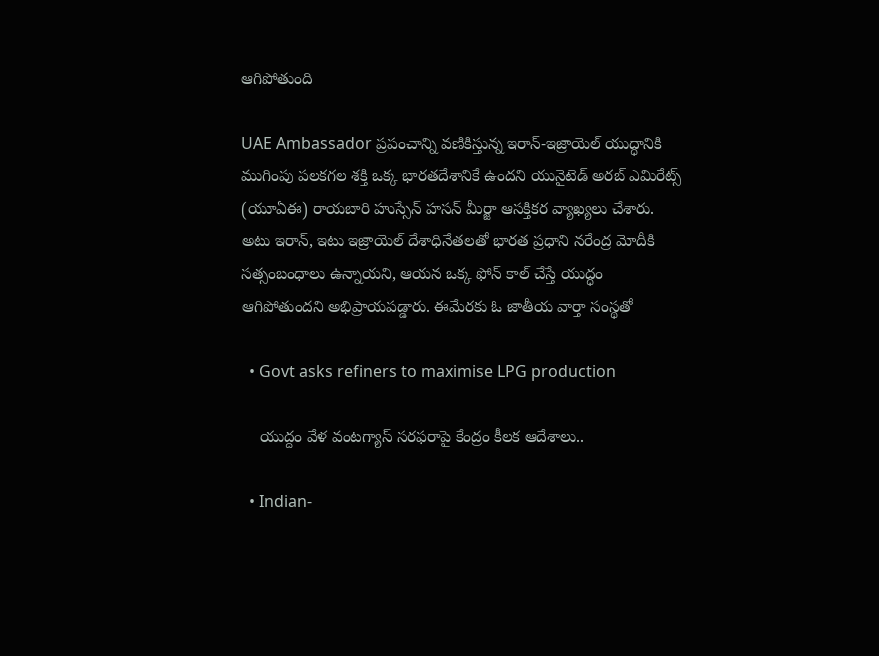ఆగిపోతుంది

UAE Ambassador ప్రపంచాన్ని వణికిస్తున్న ఇరాన్-ఇజ్రాయెల్ యుద్ధానికి ముగింపు పలకగల శక్తి ఒక్క భారతదేశానికే ఉందని యునైటెడ్ అరబ్ ఎమిరేట్స్ (యూఏఈ) రాయబారి హుస్సేన్ హసన్ మీర్జా ఆసక్తికర వ్యాఖ్యలు చేశారు. అటు ఇరాన్, ఇటు ఇజ్రాయెల్ దేశాధినేతలతో భారత ప్రధాని నరేంద్ర మోదీకి సత్సంబంధాలు ఉన్నాయని, ఆయన ఒక్క ఫోన్ కాల్ చేస్తే యుద్ధం ఆగిపోతుందని అభిప్రాయపడ్డారు. ఈమేరకు ఓ జాతీయ వార్తా సంస్థతో

  • Govt asks refiners to maximise LPG production

    యుద్దం వేళ వంటగ్యాస్‌ సరఫరాపై కేంద్రం కీలక ఆదేశాలు..

  • Indian-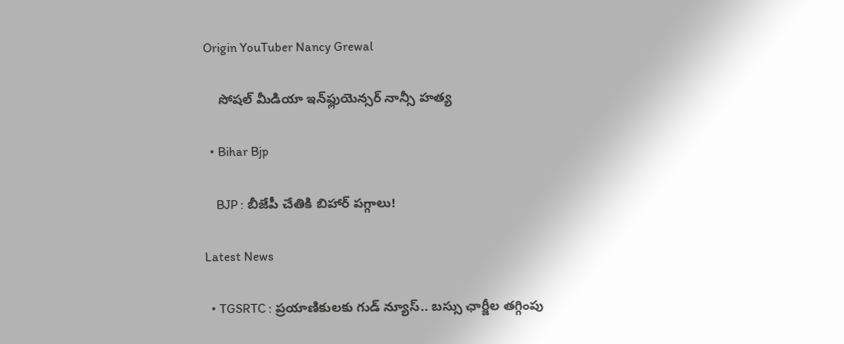Origin YouTuber Nancy Grewal

    సోషల్ మీడియా ఇన్‌ఫ్లుయెన్సర్ నాన్సీ హత్య

  • Bihar Bjp

    BJP : బీజేపీ చేతికి బిహార్ పగ్గాలు!

Latest News

  • TGSRTC : ప్రయాణికులకు గుడ్ న్యూస్.. బస్సు ఛార్జీల తగ్గింపు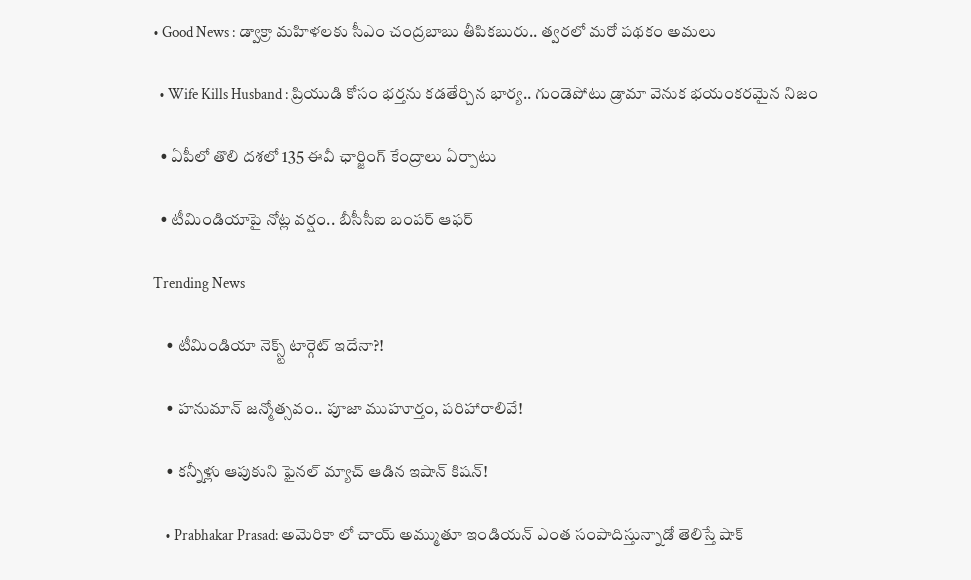• Good News : డ్వాక్రా మహిళలకు సీఎం చంద్రబాబు తీపికబురు.. త్వరలో మరో పథకం అమలు

  • Wife Kills Husband : ప్రియుడి కోసం భర్తను కడతేర్చిన భార్య.. గుండెపోటు డ్రామా వెనుక భయంకరమైన నిజం

  • ఏపీలో తొలి దశలో 135 ఈవీ ఛార్జింగ్ కేంద్రాలు ఏర్పాటు

  • టీమిండియాపై నోట్ల వర్షం.. బీసీసీఐ బంపర్ ఆఫర్

Trending News

    • టీమిండియా నెక్స్ట్ టార్గెట్ ఇదేనా?!

    • హనుమాన్ జన్మోత్సవం.. పూజా ముహూర్తం, పరిహారాలివే!

    • క‌న్నీళ్లు ఆపుకుని ఫైన‌ల్ మ్యాచ్ ఆడిన ఇషాన్ కిష‌న్‌!

    • Prabhakar Prasad: అమెరికా లో చాయ్ అమ్ముతూ ఇండియన్ ఎంత సంపాదిస్తున్నాడో తెలిస్తే షాక్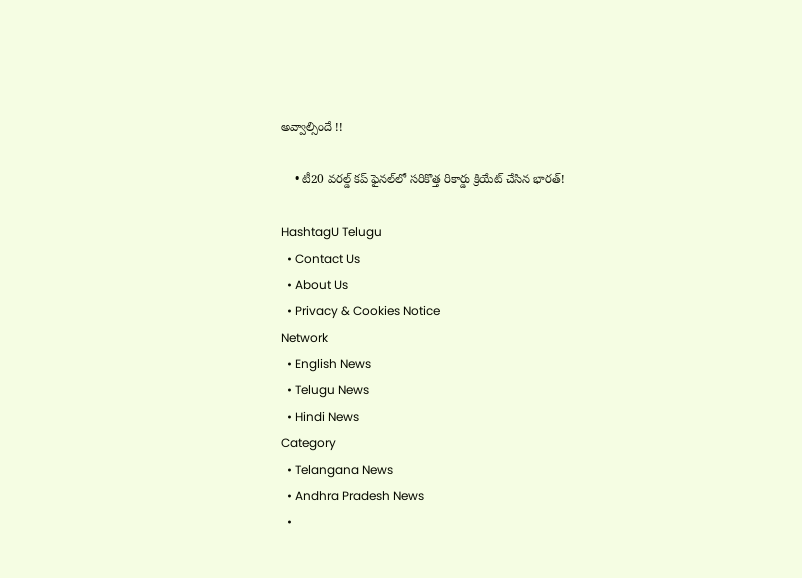అవ్వాల్సిందే !!

    • టీ20 వరల్డ్ కప్ ఫైనల్‌లో స‌రికొత్త రికార్డు క్రియేట్ చేసిన భార‌త్‌!

HashtagU Telugu
  • Contact Us
  • About Us
  • Privacy & Cookies Notice
Network
  • English News
  • Telugu News
  • Hindi News
Category
  • Telangana News
  • Andhra Pradesh News
  •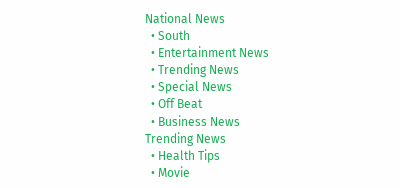National News
  • South
  • Entertainment News
  • Trending News
  • Special News
  • Off Beat
  • Business News
Trending News
  • Health Tips
  • Movie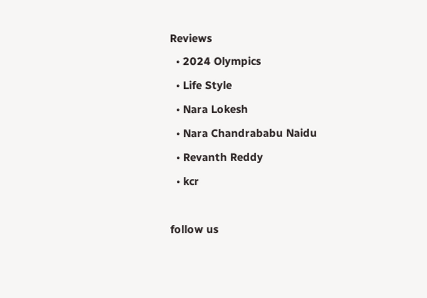Reviews
  • 2024 Olympics
  • Life Style
  • Nara Lokesh
  • Nara Chandrababu Naidu
  • Revanth Reddy
  • kcr

follow us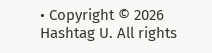• Copyright © 2026 Hashtag U. All rights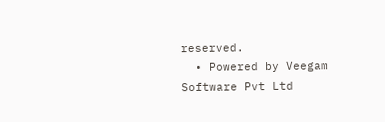reserved.
  • Powered by Veegam Software Pvt Ltd